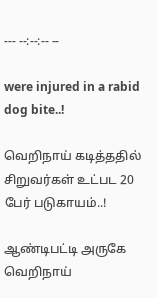--- --:--:-- --

were injured in a rabid dog bite..!

வெறிநாய் கடித்ததில் சிறுவர்கள் உட்பட 20 பேர் படுகாயம்..!

ஆண்டிபட்டி அருகே வெறிநாய்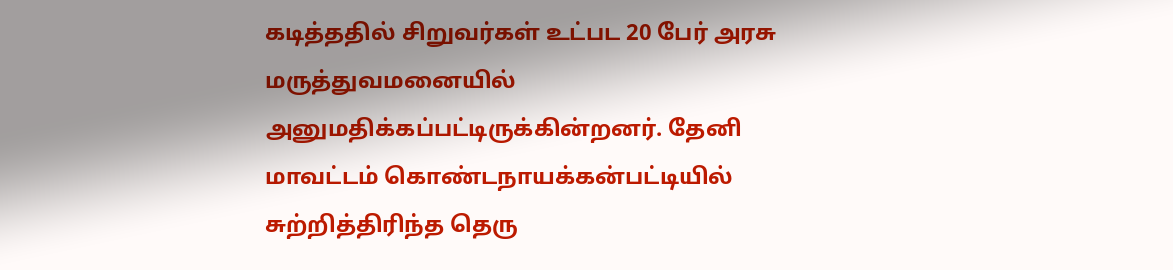கடித்ததில் சிறுவர்கள் உட்பட 20 பேர் அரசு மருத்துவமனையில் அனுமதிக்கப்பட்டிருக்கின்றனர். தேனி மாவட்டம் கொண்டநாயக்கன்பட்டியில் சுற்றித்திரிந்த தெரு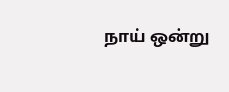நாய் ஒன்று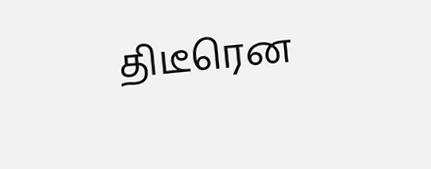திடீரென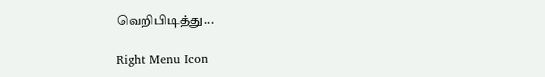வெறிபிடித்து...

Right Menu Icon